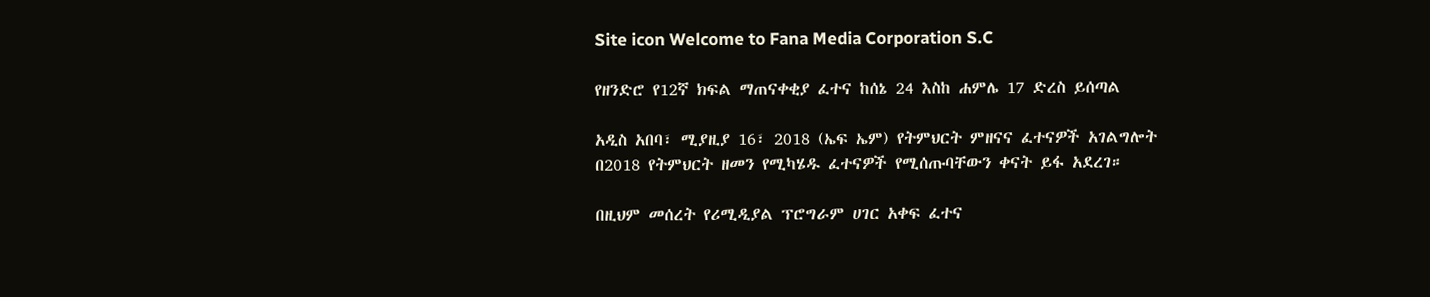Site icon Welcome to Fana Media Corporation S.C

የዘንድሮ የ12ኛ ክፍል ማጠናቀቂያ ፈተና ከሰኔ 24 እስከ ሐምሌ 17 ድረስ ይሰጣል

አዲስ አበባ፣ ሚያዚያ 16፣ 2018 (ኤፍ ኤም) የትምህርት ምዘናና ፈተናዎች አገልግሎት በ2018 የትምህርት ዘመን የሚካሄዱ ፈተናዎች የሚሰጡባቸውን ቀናት ይፋ አደረገ።

በዚህም መሰረት የሪሚዲያል ፕሮግራም ሀገር አቀፍ ፈተና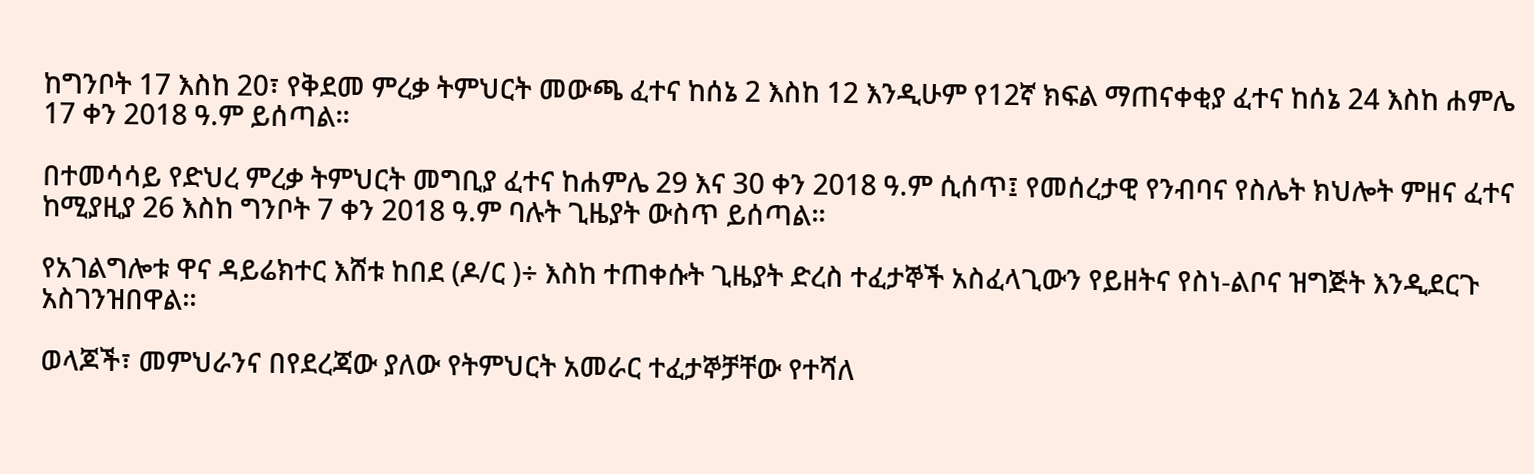ከግንቦት 17 እስከ 20፣ የቅደመ ምረቃ ትምህርት መውጫ ፈተና ከሰኔ 2 እስከ 12 እንዲሁም የ12ኛ ክፍል ማጠናቀቂያ ፈተና ከሰኔ 24 እስከ ሐምሌ 17 ቀን 2018 ዓ.ም ይሰጣል፡፡

በተመሳሳይ የድህረ ምረቃ ትምህርት መግቢያ ፈተና ከሐምሌ 29 እና 30 ቀን 2018 ዓ.ም ሲሰጥ፤ የመሰረታዊ የንብባና የስሌት ክህሎት ምዘና ፈተና ከሚያዚያ 26 እስከ ግንቦት 7 ቀን 2018 ዓ.ም ባሉት ጊዜያት ውስጥ ይሰጣል፡፡

የአገልግሎቱ ዋና ዳይሬክተር እሸቱ ከበደ (ዶ/ር )÷ እስከ ተጠቀሱት ጊዜያት ድረስ ተፈታኞች አስፈላጊውን የይዘትና የስነ-ልቦና ዝግጅት እንዲደርጉ አስገንዝበዋል።

ወላጆች፣ መምህራንና በየደረጃው ያለው የትምህርት አመራር ተፈታኞቻቸው የተሻለ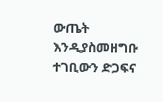ውጤት እንዲያስመዘግቡ ተገቢውን ድጋፍና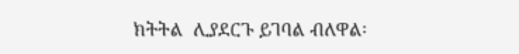ክትትል  ሊያደርጉ ይገባል ብለዋል፡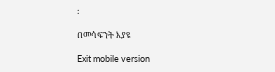፡

በመሳፍንት እያዩ

Exit mobile version